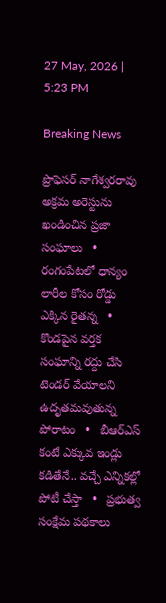27 May, 2026 | 5:23 PM

Breaking News

ప్రొఫెసర్ నాగేశ్వరరావు అక్రమ అరెస్టును ఖండించిన ప్రజా సంఘాలు   •   రంగంపేటలో ధాన్యం లారీల కోసం రోడ్డు ఎక్కిన రైతన్న   •   కొండపైన వర్తక సంఘాన్ని రద్దు చేసి టెండర్ వేయాలని ఉదృతమవుతున్న పోరాటం   •   బీఆర్ఎస్ కంటే ఎక్కువ ఇండ్లు కడితేనే.. వచ్చే ఎన్నికల్లో పోటీ చేస్తా   •   ప్రభుత్వ సంక్షేమ పథకాలు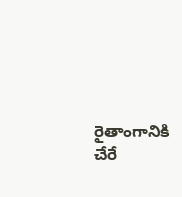రైతాంగానికి చేరే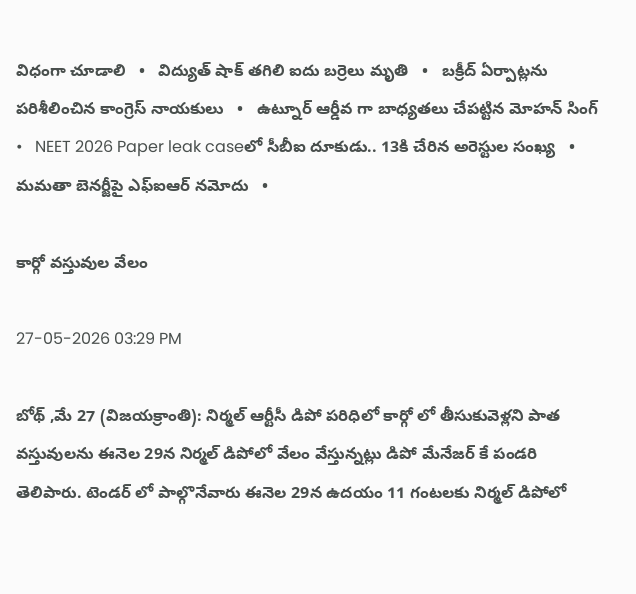విధంగా చూడాలి   •   విద్యుత్ షాక్ తగిలి ఐదు బర్రెలు మృతి   •   బక్రీద్ ఏర్పాట్లను పరిశీలించిన కాంగ్రెస్ నాయకులు   •   ఉట్నూర్ ఆర్డీవ గా బాధ్యతలు చేపట్టిన మోహన్ సింగ్   •   NEET 2026 Paper leak caseలో సీబీఐ దూకుడు.. 13కి చేరిన అరెస్టుల సంఖ్య   •   మమతా బెనర్జీపై ఎఫ్ఐఆర్ నమోదు   •

కార్గో వస్తువుల వేలం

27-05-2026 03:29 PM

బోథ్ ,మే 27 (విజయక్రాంతి): నిర్మల్ ఆర్టీసీ డిపో పరిధిలో కార్గో లో తీసుకువెళ్లని పాత వస్తువులను ఈనెల 29న నిర్మల్ డిపోలో వేలం వేస్తున్నట్లు డిపో మేనేజర్ కే పండరి తెలిపారు. టెండర్ లో పాల్గొనేవారు ఈనెల 29న ఉదయం 11 గంటలకు నిర్మల్ డిపోలో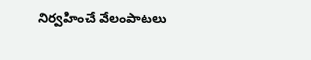నిర్వహించే వేలంపాటలు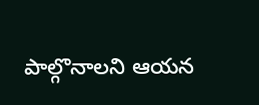పాల్గొనాలని ఆయన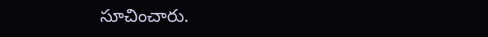సూచించారు.